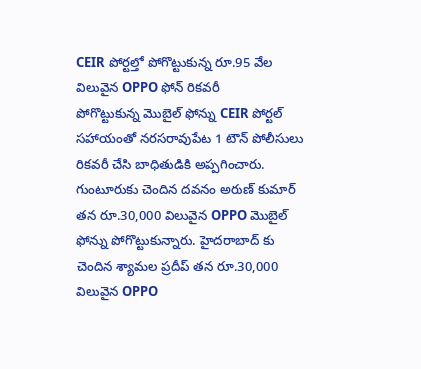CEIR పోర్టల్తో పోగొట్టుకున్న రూ.95 వేల విలువైన OPPO ఫోన్ రికవరీ
పోగొట్టుకున్న మొబైల్ ఫోన్ను CEIR పోర్టల్ సహాయంతో నరసరావుపేట 1 టౌన్ పోలీసులు రికవరీ చేసి బాధితుడికి అప్పగించారు. గుంటూరుకు చెందిన దవనం అరుణ్ కుమార్ తన రూ.30,000 విలువైన OPPO మొబైల్ ఫోన్ను పోగొట్టుకున్నారు. హైదరాబాద్ కు చెందిన శ్యామల ప్రదీప్ తన రూ.30,000 విలువైన OPPO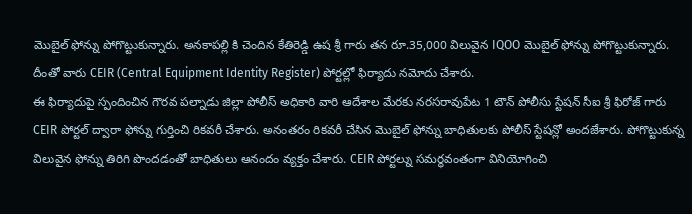మొబైల్ ఫోన్ను పోగొట్టుకున్నారు. అనకాపల్లి కి చెందిన కేతిరెడ్డి ఉష శ్రీ గారు తన రూ.35,000 విలువైన IQOO మొబైల్ ఫోన్ను పోగొట్టుకున్నారు. దీంతో వారు CEIR (Central Equipment Identity Register) పోర్టల్లో ఫిర్యాదు నమోదు చేశారు.
ఈ ఫిర్యాదుపై స్పందించిన గౌరవ పల్నాడు జిల్లా పోలీస్ అధికారి వారి ఆదేశాల మేరకు నరసరావుపేట 1 టౌన్ పోలీసు స్టేషన్ సీఐ శ్రీ ఫిరోజ్ గారు CEIR పోర్టల్ ద్వారా ఫోన్ను గుర్తించి రికవరీ చేశారు. అనంతరం రికవరీ చేసిన మొబైల్ ఫోన్ను బాధితులకు పోలీస్ స్టేషన్లో అందజేశారు. పోగొట్టుకున్న విలువైన ఫోన్ను తిరిగి పొందడంతో బాధితులు ఆనందం వ్యక్తం చేశారు. CEIR పోర్టల్ను సమర్థవంతంగా వినియోగించి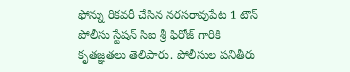ఫోన్ను రికవరీ చేసిన నరసరావుపేట 1 టౌన్ పోలీసు స్టేషన్ సిఐ శ్రీ ఫిరోజ్ గారికి కృతజ్ఞతలు తెలిపారు. పోలీసుల పనితీరు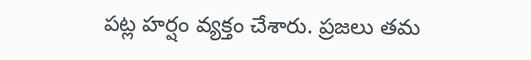పట్ల హర్షం వ్యక్తం చేశారు. ప్రజలు తమ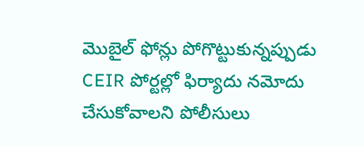మొబైల్ ఫోన్లు పోగొట్టుకున్నప్పుడు CEIR పోర్టల్లో ఫిర్యాదు నమోదు చేసుకోవాలని పోలీసులు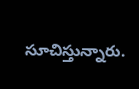సూచిస్తున్నారు.